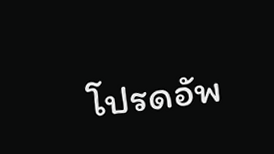โปรดอัพ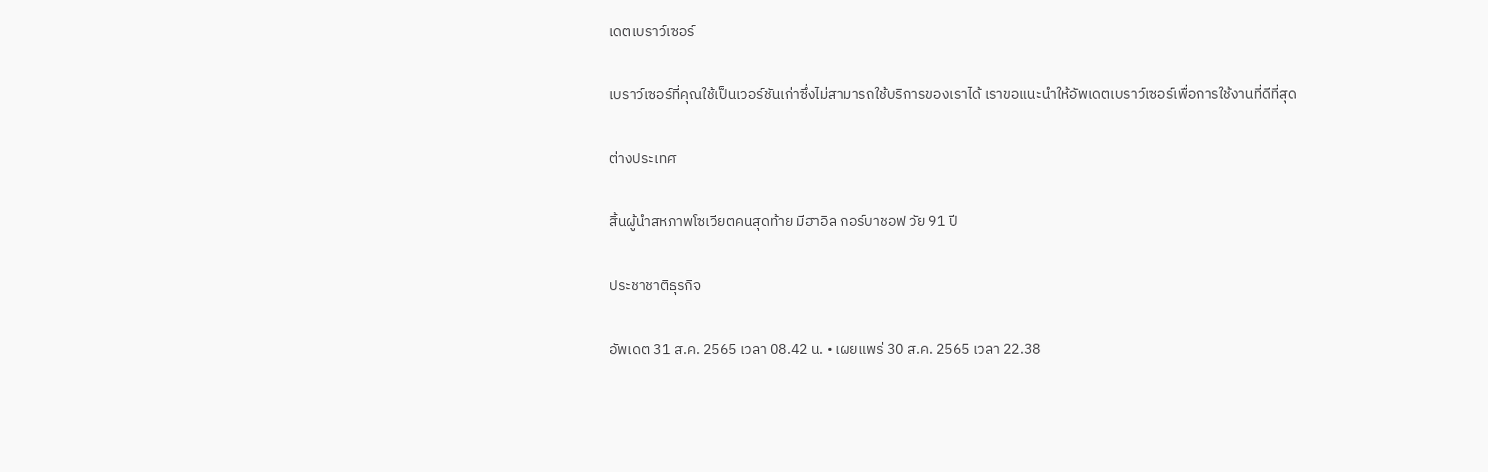เดตเบราว์เซอร์

เบราว์เซอร์ที่คุณใช้เป็นเวอร์ชันเก่าซึ่งไม่สามารถใช้บริการของเราได้ เราขอแนะนำให้อัพเดตเบราว์เซอร์เพื่อการใช้งานที่ดีที่สุด

ต่างประเทศ

สิ้นผู้นำสหภาพโซเวียตคนสุดท้าย มีฮาอิล กอร์บาชอฟ วัย 91 ปี

ประชาชาติธุรกิจ

อัพเดต 31 ส.ค. 2565 เวลา 08.42 น. • เผยแพร่ 30 ส.ค. 2565 เวลา 22.38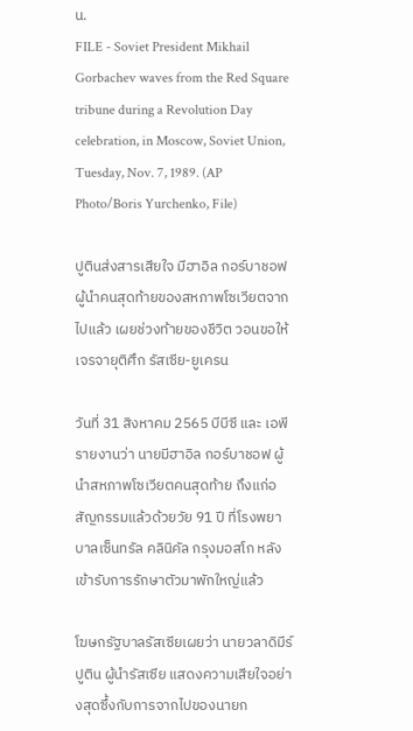น.
FILE - Soviet President Mikhail Gorbachev waves from the Red Square tribune during a Revolution Day celebration, in Moscow, Soviet Union, Tuesday, Nov. 7, 1989. (AP Photo/Boris Yurchenko, File)

ปูตินส่งสารเสียใจ มีฮาอิล กอร์บาชอฟ ผู้นำคนสุดท้ายของสหภาพโซเวียตจากไปแล้ว เผยช่วงท้ายของชีวิต วอนขอให้เจรจายุติศึก รัสเซีย-ยูเครน

วันที่ 31 สิงหาคม 2565 บีบีซี และ เอพี รายงานว่า นายมีฮาอิล กอร์บาชอฟ ผู้นำสหภาพโซเวียตคนสุดท้าย ถึงแก่อสัญกรรมแล้วด้วยวัย 91 ปี ที่โรงพยาบาลเซ็นทรัล คลินิคัล กรุงมอสโก หลังเข้ารับการรักษาตัวมาพักใหญ่แล้ว

โฆษกรัฐบาลรัสเซียเผยว่า นายวลาดิมีร์ ปูติน ผู้นำรัสเซีย แสดงความเสียใจอย่างสุดซึ้งกับการจากไปของนายก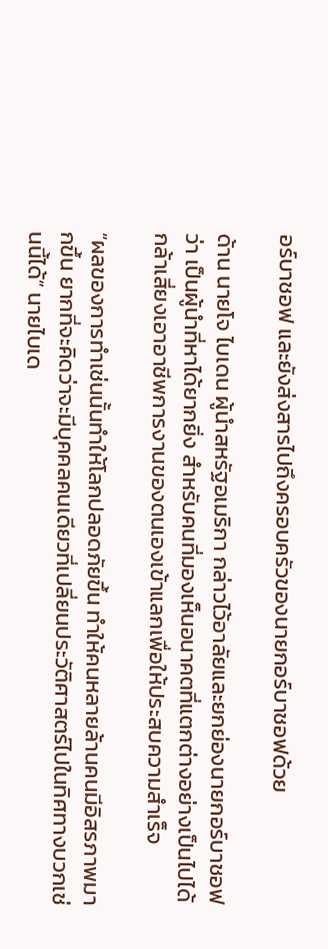อร์บาชอฟ และยังส่งสารไปถึงครอบครัวของนายกอร์บาชอฟด้วย

ด้าน นายโจ ไบเดน ผู้นำสหรัฐอเมริกา กล่าวไว้อาลัยและยกย่องนายกอร์บาชอฟว่า เป็นผู้นำที่หาได้ยากยิ่ง สำหรับคนที่มองเห็นอนาคตที่แตกต่างอย่างเป็นไปได้ กล้าเสี่ยงเอาอาชีพการงานของตนเองเข้าแลกเพื่อให้ประสบความสำเร็จ

“ผลของการทำเช่นนั้นทำให้โลกปลอดภัยขึ้น ทำให้คนหลายล้านคนมีอิสรภาพมากขึ้น ยากที่จะคิดว่าจะมีบุคคลคนเดียวที่เปลี่ยนประวัติศาสตร์ไปในทิศทางบวกเช่นนี้ได้” นายไบเด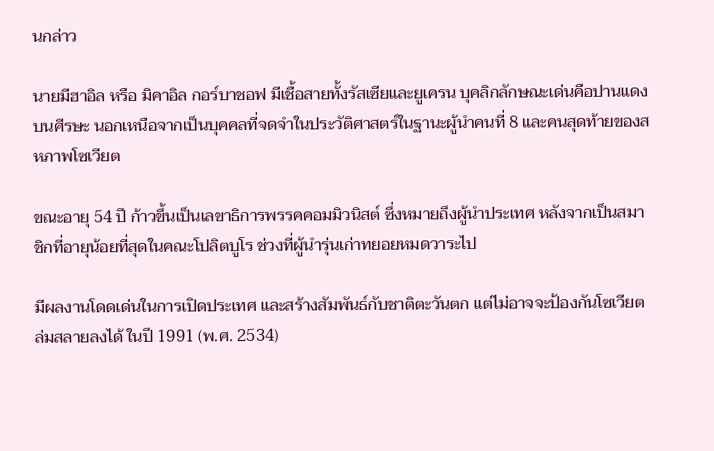นกล่าว

นายมีฮาอิล หรือ มิคาอิล กอร์บาชอฟ มีเชื้อสายทั้งรัสเซียและยูเครน บุคลิกลักษณะเด่นคือปานแดงบนศีรษะ นอกเหนือจากเป็นบุคคลที่จดจำในประวัติศาสตร์ในฐานะผู้นำคนที่ 8 และคนสุดท้ายของสหภาพโซเวียต

ขณะอายุ 54 ปี ก้าวขึ้นเป็นเลขาธิการพรรคคอมมิวนิสต์ ซึ่งหมายถึงผู้นำประเทศ หลังจากเป็นสมาชิกที่อายุน้อยที่สุดในคณะโปลิตบูโร ช่วงที่ผู้นำรุ่นเก่าทยอยหมดวาระไป

มีผลงานโดดเด่นในการเปิดประเทศ และสร้างสัมพันธ์กับชาติตะวันตก แต่ไม่อาจจะป้องกันโซเวียตล่มสลายลงได้ ในปี 1991 (พ.ศ. 2534)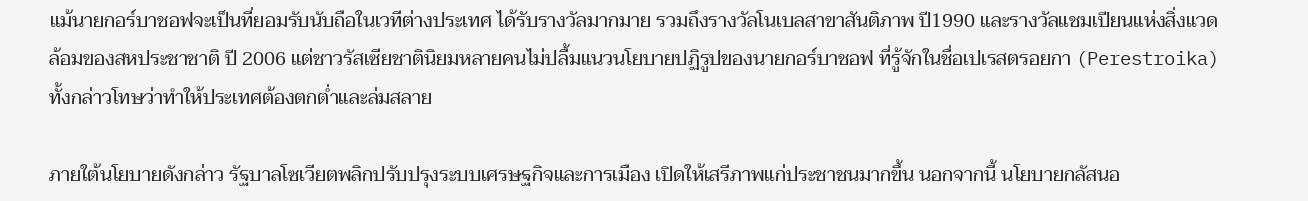แม้นายกอร์บาชอฟจะเป็นที่ยอมรับนับถือในเวทีต่างประเทศ ได้รับรางวัลมากมาย รวมถึงรางวัลโนเบลสาขาสันติภาพ ปี1990 และรางวัลแชมเปียนแห่งสิ่งแวดล้อมของสหประชาชาติ ปี 2006 แต่ชาวรัสเซียชาตินิยมหลายคนไม่ปลื้มแนวนโยบายปฏิรูปของนายกอร์บาชอฟ ที่รู้จักในชื่อเปเรสตรอยกา (Perestroika) ทั้งกล่าวโทษว่าทำให้ประเทศต้องตกต่ำและล่มสลาย

ภายใต้นโยบายดังกล่าว รัฐบาลโซเวียตพลิกปรับปรุงระบบเศรษฐกิจและการเมือง เปิดให้เสรีภาพแก่ประชาชนมากขึ้น นอกจากนี้ นโยบายกลัสนอ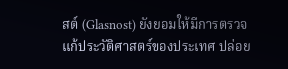สต์ (Glasnost) ยังยอมให้มีการตรวจแก้ประวัติศาสตร์ของประเทศ ปล่อย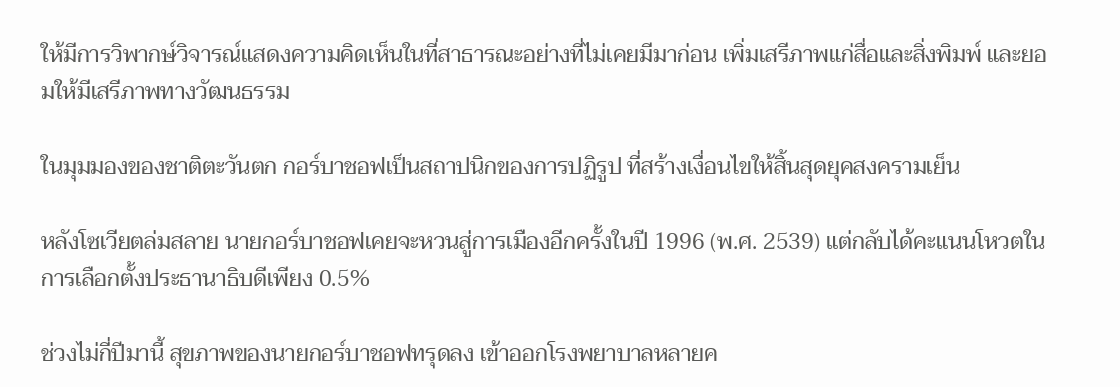ให้มีการวิพากษ์วิจารณ์แสดงความคิดเห็นในที่สาธารณะอย่างที่ไม่เคยมีมาก่อน เพิ่มเสรีภาพแก่สื่อและสิ่งพิมพ์ และยอมให้มีเสรีภาพทางวัฒนธรรม

ในมุมมองของชาติตะวันตก กอร์บาชอฟเป็นสถาปนิกของการปฏิรูป ที่สร้างเงื่อนไขให้สิ้นสุดยุคสงครามเย็น

หลังโซเวียตล่มสลาย นายกอร์บาชอฟเคยจะหวนสู่การเมืองอีกครั้งในปี 1996 (พ.ศ. 2539) แต่กลับได้คะแนนโหวตในการเลือกตั้งประธานาธิบดีเพียง 0.5%

ช่วงไม่กี่ปีมานี้ สุขภาพของนายกอร์บาชอฟทรุดลง เข้าออกโรงพยาบาลหลายค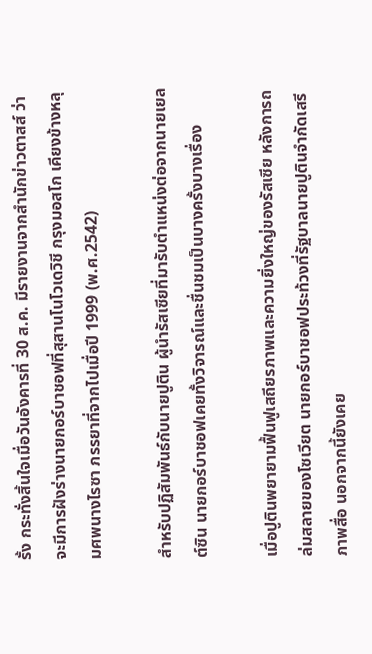รั้ง กระทั่งสิ้นใจเมื่อวันอังคารที่ 30 ส.ค. มีรายงานจากสำนักข่าวตาสส์ ว่าจะมีการฝังร่างนายกอร์บาชอฟที่สุสานโนโวเดวิชี กรุงมอสโก เคียงข้างหลุมศพนางไรซา ภรรยาที่จากไปเมื่อปี 1999 (พ.ศ.2542)

สำหรับปฏิสัมพันธ์กับนายปูติน ผู้นำรัสเซียที่มารับตำแหน่งต่อจากนายเยลต์ซิน นายกอร์บาชอฟเคยทั้งวิจารณ์และชื่นชมเป็นบางครั้งบางเรื่อง

เมื่อปูตินพยายามฟื้นฟูเสถียรภาพและความยิ่งใหญ่ของรัสเซีย หลังการถล่มสลายของโซเวียต นายกอร์บาชอฟประท้วงที่รัฐบาลนายปูตินจำกัดเสรีภาพสื่อ นอกจากนี้ยังเคย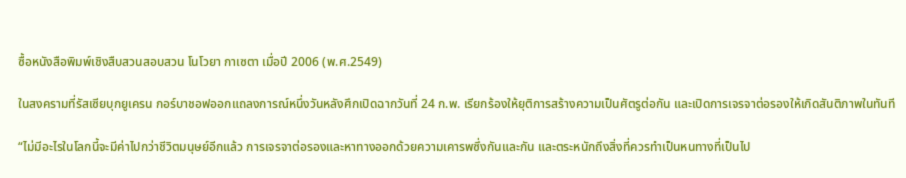ซื้อหนังสือพิมพ์เชิงสืบสวนสอบสวน โนโวยา กาเซตา เมื่อปี 2006 (พ.ศ.2549)

ในสงครามที่รัสเซียบุกยูเครน กอร์บาชอฟออกแถลงการณ์หนึ่งวันหลังศึกเปิดฉากวันที่ 24 ก.พ. เรียกร้องให้ยุติการสร้างความเป็นศัตรูต่อกัน และเปิดการเจรจาต่อรองให้เกิดสันติภาพในทันที

“ไม่มีอะไรในโลกนี้จะมีค่าไปกว่าชีวิตมนุษย์อีกแล้ว การเจรจาต่อรองและหาทางออกด้วยความเคารพซึ่งกันและกัน และตระหนักถึงสิ่งที่ควรทำเป็นหนทางที่เป็นไป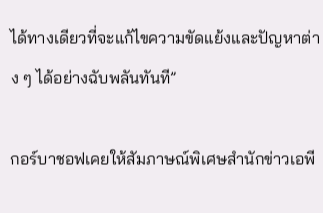ได้ทางเดียวที่จะแก้ไขความขัดแย้งและปัญหาต่าง ๆ ได้อย่างฉับพลันทันที”

กอร์บาชอฟเคยให้สัมภาษณ์พิเศษสำนักข่าวเอพี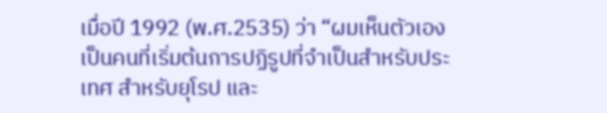เมื่อปี 1992 (พ.ศ.2535) ว่า “ผมเห็นตัวเองเป็นคนที่เริ่มต้นการปฏิรูปที่จำเป็นสำหรับประเทศ สำหรับยุโรป และ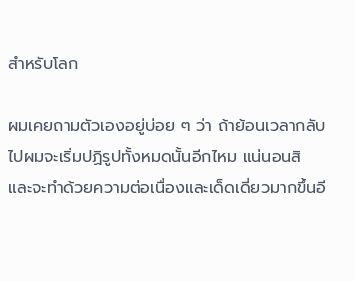สำหรับโลก

ผมเคยถามตัวเองอยู่บ่อย ๆ ว่า ถ้าย้อนเวลากลับไปผมจะเริ่มปฏิรูปทั้งหมดนั้นอีกไหม แน่นอนสิ และจะทำด้วยความต่อเนื่องและเด็ดเดี่ยวมากขึ้นอี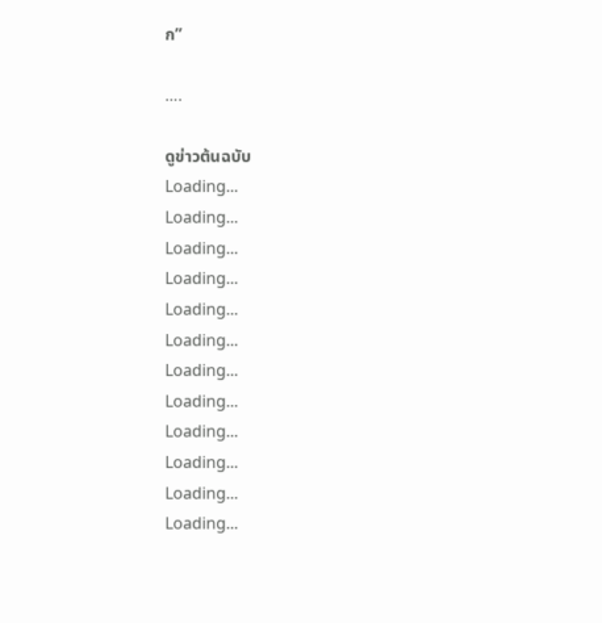ก”

….

ดูข่าวต้นฉบับ
Loading...
Loading...
Loading...
Loading...
Loading...
Loading...
Loading...
Loading...
Loading...
Loading...
Loading...
Loading...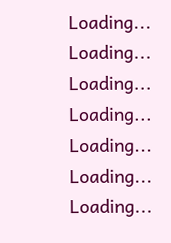Loading...
Loading...
Loading...
Loading...
Loading...
Loading...
Loading...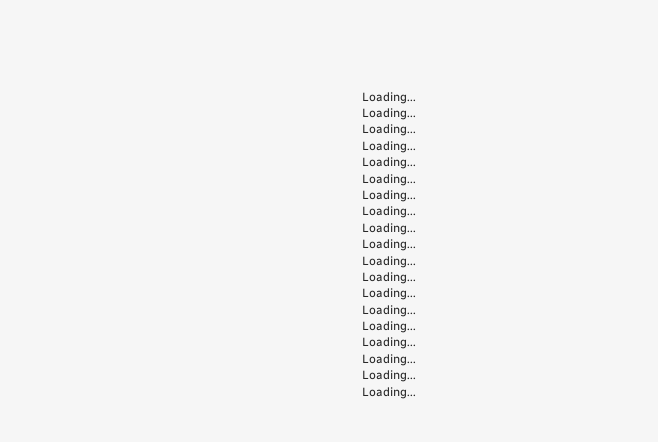Loading...
Loading...
Loading...
Loading...
Loading...
Loading...
Loading...
Loading...
Loading...
Loading...
Loading...
Loading...
Loading...
Loading...
Loading...
Loading...
Loading...
Loading...
Loading...